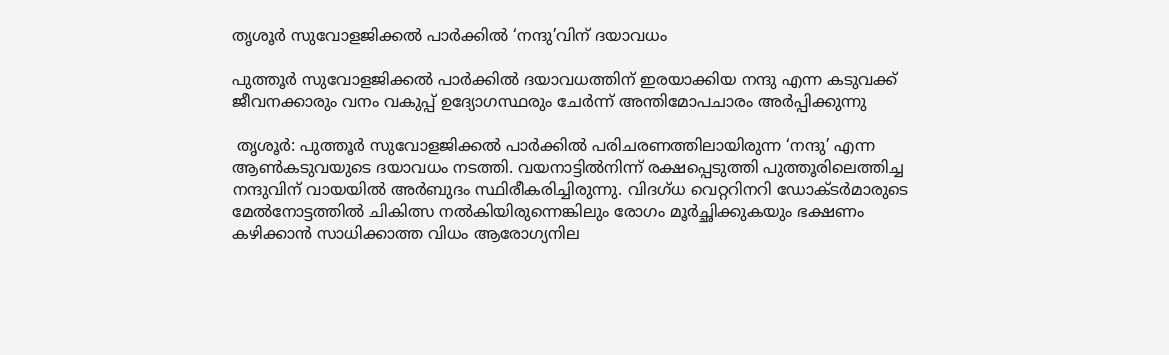തൃശൂർ സുവോളജിക്കൽ പാർക്കിൽ ‘നന്ദു’വിന് ദയാവധം

പുത്തൂർ സുവോളജിക്കൽ പാർക്കിൽ ദയാവധത്തിന് ഇരയാക്കിയ നന്ദു എന്ന കടുവക്ക് ജീവനക്കാരും വനം വകുപ്പ് ഉദ്യോഗസ്ഥരും ചേർന്ന് അന്തിമോപചാരം അർപ്പിക്കുന്നു

 തൃശൂർ: പുത്തൂർ സുവോളജിക്കൽ പാർക്കിൽ പരിചരണത്തിലായിരുന്ന ‘നന്ദു’ എന്ന ആൺകടുവയുടെ ദയാവധം നടത്തി. വയനാട്ടിൽനിന്ന് രക്ഷപ്പെടുത്തി പുത്തൂരിലെത്തിച്ച നന്ദുവിന് വായയിൽ അർബുദം സ്ഥിരീകരിച്ചിരുന്നു. വിദഗ്ധ വെറ്ററിനറി ഡോക്ടർമാരുടെ മേൽനോട്ടത്തിൽ ചികിത്സ നൽകിയിരുന്നെങ്കിലും രോഗം മൂർച്ഛിക്കുകയും ഭക്ഷണം കഴിക്കാൻ സാധിക്കാത്ത വിധം ആരോഗ്യനില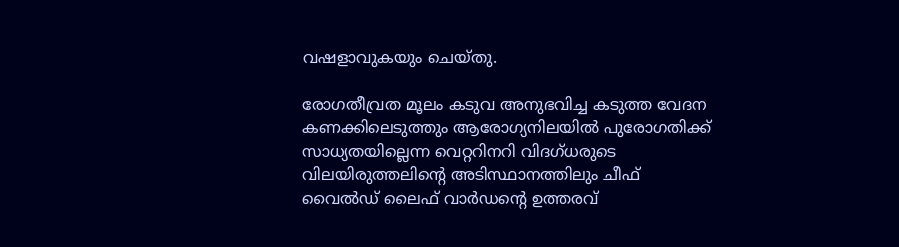വഷളാവുകയും ചെയ്തു.

രോഗതീവ്രത മൂലം കടുവ അനുഭവിച്ച കടുത്ത വേദന കണക്കിലെടുത്തും ആരോഗ്യനിലയിൽ പുരോഗതിക്ക് സാധ്യതയില്ലെന്ന വെറ്ററിനറി വിദഗ്ധരുടെ വിലയിരുത്തലിന്റെ അടിസ്ഥാനത്തിലും ചീഫ് വൈൽഡ് ലൈഫ് വാർഡന്റെ ഉത്തരവ്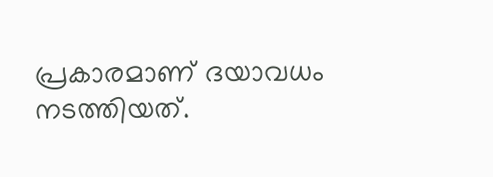പ്രകാരമാണ് ദയാവധം നടത്തിയത്.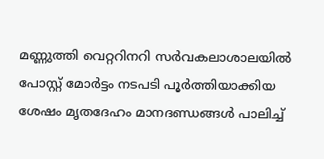മണ്ണുത്തി വെറ്ററിനറി സർവകലാശാലയിൽ പോസ്റ്റ് മോർട്ടം നടപടി പൂർത്തിയാക്കിയ ശേഷം മൃതദേഹം മാനദണ്ഡങ്ങൾ പാലിച്ച്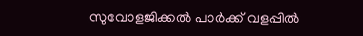സുവോളജിക്കൽ പാർക്ക് വളപ്പിൽ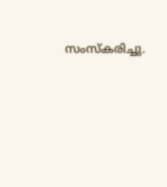സംസ്‌കരിച്ചു.